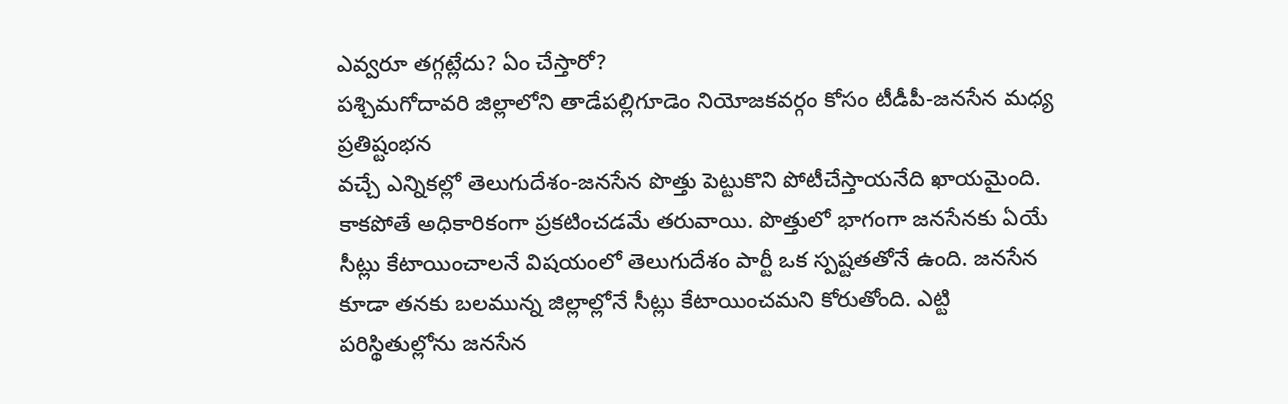ఎవ్వరూ తగ్గట్లేదు? ఏం చేస్తారో?
పశ్చిమగోదావరి జిల్లాలోని తాడేపల్లిగూడెం నియోజకవర్గం కోసం టీడీపీ-జనసేన మధ్య ప్రతిష్టంభన
వచ్చే ఎన్నికల్లో తెలుగుదేశం-జనసేన పొత్తు పెట్టుకొని పోటీచేస్తాయనేది ఖాయమైంది. కాకపోతే అధికారికంగా ప్రకటించడమే తరువాయి. పొత్తులో భాగంగా జనసేనకు ఏయే సీట్లు కేటాయించాలనే విషయంలో తెలుగుదేశం పార్టీ ఒక స్పష్టతతోనే ఉంది. జనసేన కూడా తనకు బలమున్న జిల్లాల్లోనే సీట్లు కేటాయించమని కోరుతోంది. ఎట్టి పరిస్థితుల్లోను జనసేన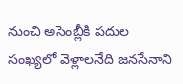నుంచి అసెంబ్లీకి పదుల సంఖ్యలో వెళ్లాలనేది జనసేనాని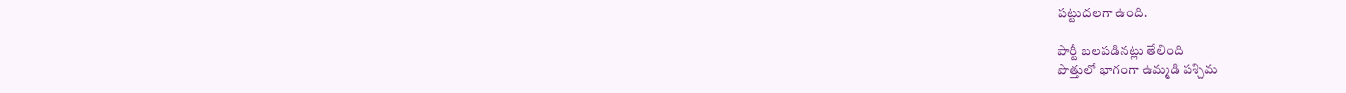పట్టుదలగా ఉంది.

పార్టీ బలపడినట్లు తేలింది
పొత్తులో భాగంగా ఉమ్మడి పశ్చిమ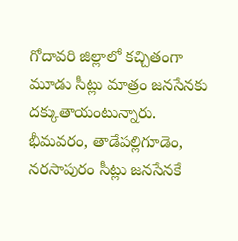గోదావరి జిల్లాలో కచ్చితంగా మూడు సీట్లు మాత్రం జనసేనకు దక్కుతాయంటున్నారు. భీమవరం, తాడేపల్లిగూడెం, నరసాపురం సీట్లు జనసేనకే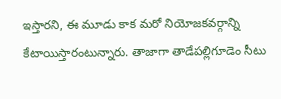ఇస్తారని, ఈ మూడు కాక మరో నియోజకవర్గాన్ని కేటాయిస్తారంటున్నారు. తాజాగా తాడేపల్లిగూడెం సీటు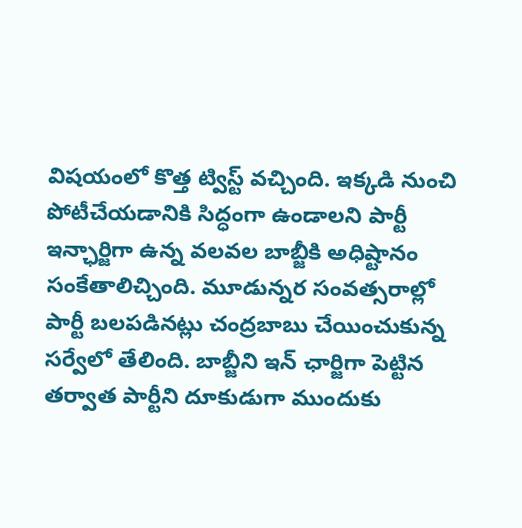విషయంలో కొత్త ట్విస్ట్ వచ్చింది. ఇక్కడి నుంచి పోటీచేయడానికి సిద్ధంగా ఉండాలని పార్టీ ఇన్ఛార్జిగా ఉన్న వలవల బాబ్జీకి అధిష్టానం సంకేతాలిచ్చింది. మూడున్నర సంవత్సరాల్లో పార్టీ బలపడినట్లు చంద్రబాబు చేయించుకున్న సర్వేలో తేలింది. బాబ్జీని ఇన్ ఛార్జిగా పెట్టిన తర్వాత పార్టీని దూకుడుగా ముందుకు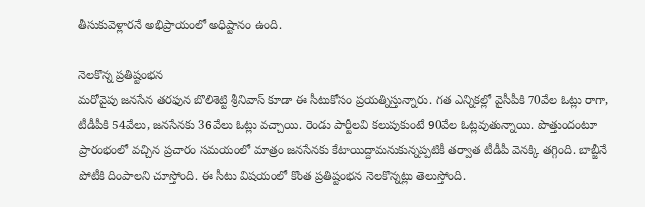తీసుకువెళ్లారనే అభిప్రాయంలో అధిష్టానం ఉంది.

నెలకొన్న ప్రతిష్టంభన
మరోవైపు జనసేన తరఫున బొలిశెట్టి శ్రీనివాస్ కూడా ఈ సీటుకోసం ప్రయత్నిస్తున్నారు. గత ఎన్నికల్లో వైసీపీకి 70వేల ఓట్లు రాగా, టీడీపీకి 54వేలు, జనసేనకు 36వేలు ఓట్లు వచ్చాయి. రెండు పార్టీలవి కలుపుకుంటే 90వేల ఓట్లవుతున్నాయి. పొత్తుందంటూ ప్రారంభంలో వచ్చిన ప్రచారం సమయంలో మాత్రం జనసేనకు కేటాయిద్దామనుకున్నప్పటికీ తర్వాత టీడీపీ వెనక్కి తగ్గింది. బాబ్జీనే పోటీకి దింపాలని చూస్తోంది. ఈ సీటు విషయంలో కొంత ప్రతిష్టంభన నెలకొన్నట్లు తెలుస్తోంది.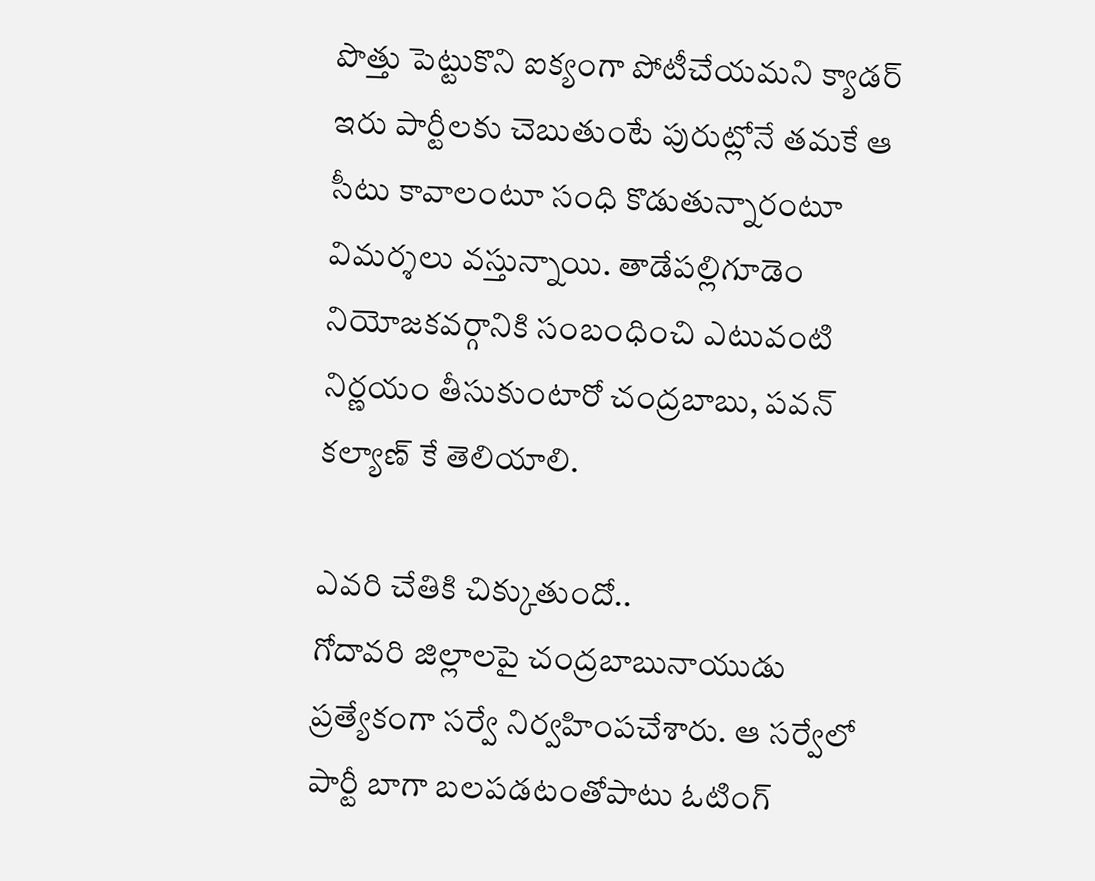పొత్తు పెట్టుకొని ఐక్యంగా పోటీచేయమని క్యాడర్ ఇరు పార్టీలకు చెబుతుంటే పురుట్లోనే తమకే ఆ సీటు కావాలంటూ సంధి కొడుతున్నారంటూ విమర్శలు వస్తున్నాయి. తాడేపల్లిగూడెం నియోజకవర్గానికి సంబంధించి ఎటువంటి నిర్ణయం తీసుకుంటారో చంద్రబాబు, పవన్ కల్యాణ్ కే తెలియాలి.

ఎవరి చేతికి చిక్కుతుందో..
గోదావరి జిల్లాలపై చంద్రబాబునాయుడు ప్రత్యేకంగా సర్వే నిర్వహింపచేశారు. ఆ సర్వేలో పార్టీ బాగా బలపడటంతోపాటు ఓటింగ్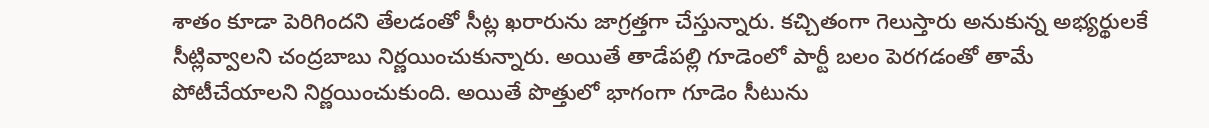శాతం కూడా పెరిగిందని తేలడంతో సీట్ల ఖరారును జాగ్రత్తగా చేస్తున్నారు. కచ్చితంగా గెలుస్తారు అనుకున్న అభ్యర్థులకే సీట్లివ్వాలని చంద్రబాబు నిర్ణయించుకున్నారు. అయితే తాడేపల్లి గూడెంలో పార్టీ బలం పెరగడంతో తామే పోటీచేయాలని నిర్ణయించుకుంది. అయితే పొత్తులో భాగంగా గూడెం సీటును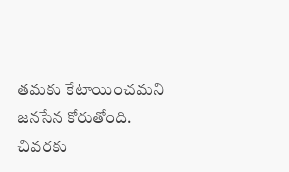తమకు కేటాయించమని జనసేన కోరుతోంది. చివరకు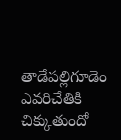తాడేపల్లిగూడెం ఎవరిచేతికి చిక్కుతుందో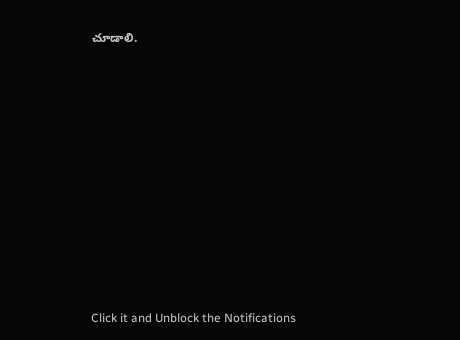చూడాలి.












Click it and Unblock the Notifications